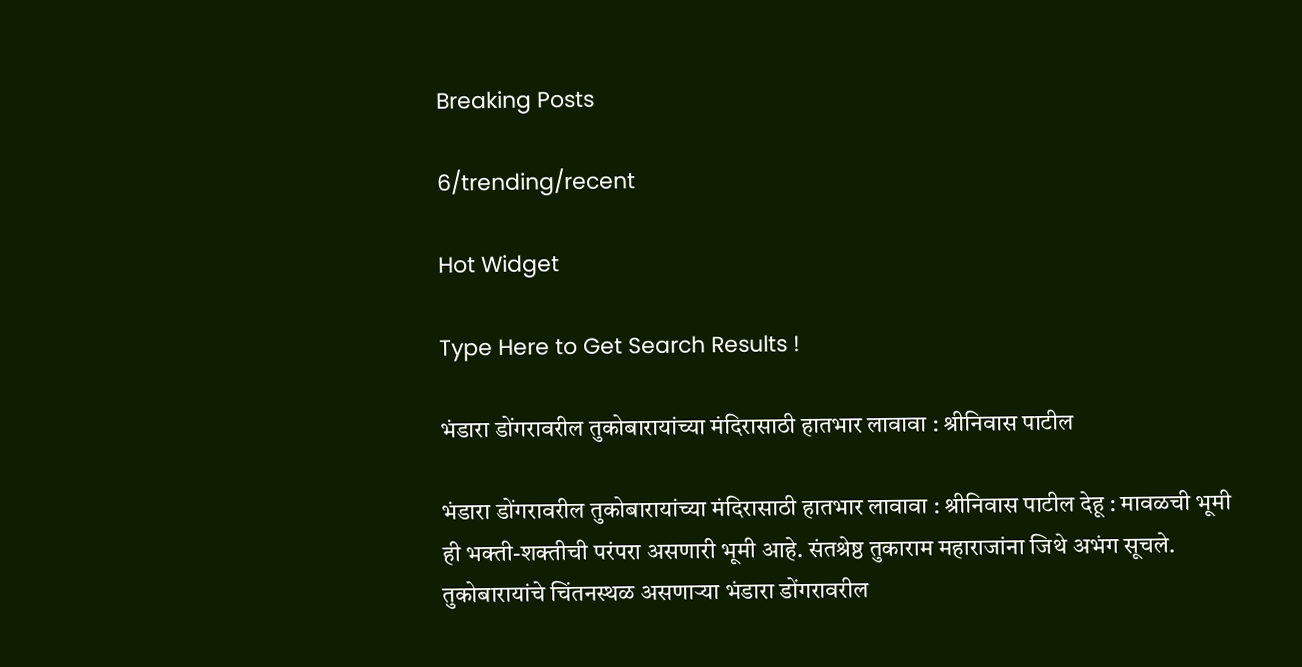Breaking Posts

6/trending/recent

Hot Widget

Type Here to Get Search Results !

भंडारा डोंगरावरील तुकोबारायांच्या मंदिरासाठी हातभार लावावा : श्रीनिवास पाटील

भंडारा डोंगरावरील तुकोबारायांच्या मंदिरासाठी हातभार लावावा : श्रीनिवास पाटील देहू : मावळची भूमी ही भक्ती-शक्तीची परंपरा असणारी भूमी आहे. संतश्रेष्ठ तुकाराम महाराजांना जिथे अभंग सूचले. तुकोबारायांचे चिंतनस्थळ असणार्‍या भंडारा डोंगरावरील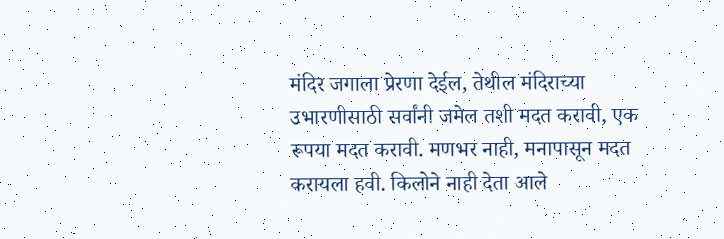मंदिर जगाला प्रेरणा देईल, तेथील मंदिराच्या उभारणीसाठी सर्वांनी जमेल तशी मदत करावी, एक रूपया मदत करावी. मणभर नाही, मनापासून मदत करायला हवी. किलोने नाही देता आले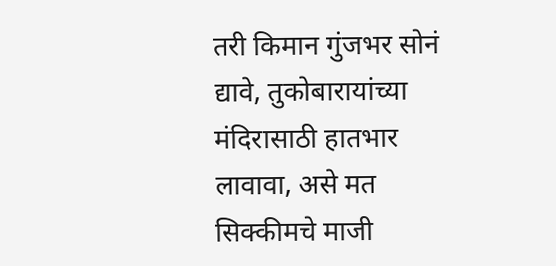तरी किमान गुंजभर सोनं द्यावे, तुकोबारायांच्या मंदिरासाठी हातभार लावावा, असे मत सिक्कीमचे माजी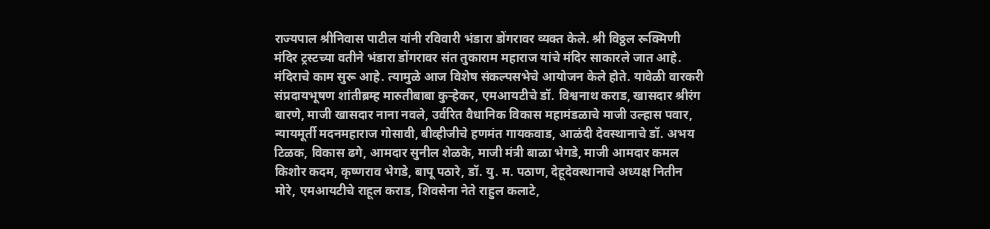राज्यपाल श्रीनिवास पाटील यांनी रविवारी भंडारा डोंगरावर व्यक्त केले. श्री विठ्ठल रूक्मिणी मंदिर ट्रस्टच्या वतीने भंडारा डोंगरावर संत तुकाराम महाराज यांचे मंदिर साकारले जात आहे. मंदिराचे काम सुरू आहे. त्यामुळे आज विशेष संकल्पसभेचे आयोजन केले होते. यावेळी वारकरी संप्रदायभूषण शांतीब्रम्ह मारुतीबाबा कुर्‍हेकर, एमआयटीचे डॉ. विश्वनाथ कराड, खासदार श्रीरंग बारणे, माजी खासदार नाना नवले, उर्वरित वैधानिक विकास महामंडळाचे माजी उल्हास पवार, न्यायमूर्ती मदनमहाराज गोसावी, बीव्हीजीचे हणमंत गायकवाड, आळंदी देवस्थानाचे डॉ. अभय टिळक, विकास ढगे, आमदार सुनील शेळके, माजी मंत्री बाळा भेगडे, माजी आमदार कमल किशोर कदम, कृष्णराव भेगडे, बापू पठारे, डॉ. यु. म. पठाण, देहूदेवस्थानाचे अध्यक्ष नितीन मोरे, एमआयटीचे राहूल कराड, शिवसेना नेते राहुल कलाटे,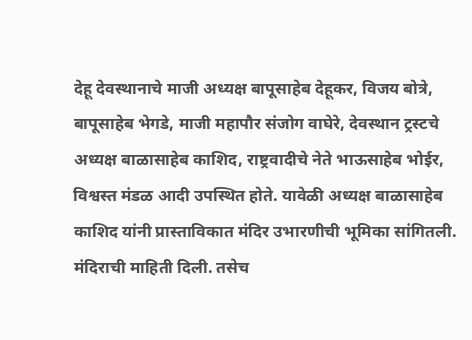देहू देवस्थानाचे माजी अध्यक्ष बापूसाहेब देहूकर, विजय बोत्रे, बापूसाहेब भेगडे, माजी महापौर संजोग वाघेरे, देवस्थान ट्रस्टचे अध्यक्ष बाळासाहेब काशिद, राष्ट्रवादीचे नेते भाऊसाहेब भोईर, विश्वस्त मंडळ आदी उपस्थित होते. यावेळी अध्यक्ष बाळासाहेब काशिद यांनी प्रास्ताविकात मंदिर उभारणीची भूमिका सांगितली. मंदिराची माहिती दिली. तसेच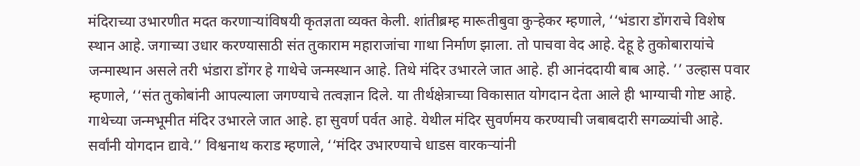मंदिराच्या उभारणीत मदत करणार्‍यांविषयी कृतज्ञता व्यक्त केली. शांतीब्रम्ह मारूतीबुवा कुर्‍हेकर म्हणाले, ‘‘भंडारा डोंगराचे विशेष स्थान आहे. जगाच्या उधार करण्यासाठी संत तुकाराम महाराजांचा गाथा निर्माण झाला. तो पाचवा वेद आहे. देहू हे तुकोबारायांचे जन्मास्थान असले तरी भंडारा डोंगर हे गाथेचे जन्मस्थान आहे. तिथे मंदिर उभारले जात आहे. ही आनंददायी बाब आहे. ’’ उल्हास पवार म्हणाले, ‘‘संत तुकोबांनी आपल्याला जगण्याचे तत्वज्ञान दिले. या तीर्थक्षेत्राच्या विकासात योगदान देता आले ही भाग्याची गोष्ट आहे. गाथेच्या जन्मभूमीत मंदिर उभारले जात आहे. हा सुवर्ण पर्वत आहे. येथील मंदिर सुवर्णमय करण्याची जबाबदारी सगळ्यांची आहे. सर्वांनी योगदान द्यावे.’’ विश्वनाथ कराड म्हणाले, ‘‘मंदिर उभारण्याचे धाडस वारकर्‍यांनी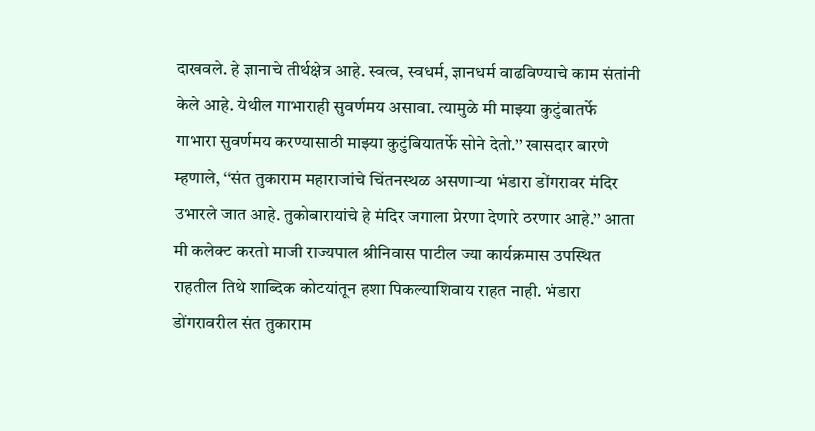दाखवले. हे ज्ञानाचे तीर्थक्षेत्र आहे. स्वत्व, स्वधर्म, ज्ञानधर्म वाढविण्याचे काम संतांनी केले आहे. येथील गाभाराही सुवर्णमय असावा. त्यामुळे मी माझ्या कुटुंबातर्फे गाभारा सुवर्णमय करण्यासाठी माझ्या कुटुंबियातर्फे सोने देतो.’’ खासदार बारणे म्हणाले, ‘‘संत तुकाराम महाराजांचे चिंतनस्थळ असणार्‍या भंडारा डोंगरावर मंदिर उभारले जात आहे. तुकोबारायांचे हे मंदिर जगाला प्रेरणा देणारे ठरणार आहे.’’ आता मी कलेक्ट करतो माजी राज्यपाल श्रीनिवास पाटील ज्या कार्यक्रमास उपस्थित राहतील तिथे शाब्दिक कोटयांतून हशा पिकल्याशिवाय राहत नाही. भंडारा डोंगरावरील संत तुकाराम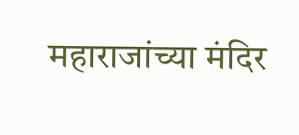महाराजांच्या मंदिर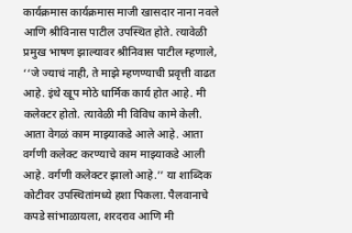कार्यक्रमास कार्यक्रमास माजी खासदार नाना नवले आणि श्रीविनास पाटील उपस्थित होते. त्यावेळी प्रमुख भाषण झाल्यावर श्रीनिवास पाटील म्हणाले, ‘‘जे ज्याचं नाही, ते माझे म्हणण्याची प्रवृत्ती वाढत आहे. इंथे खूप मोठे धार्मिक कार्य होत आहे. मी कलेक्टर होतो. त्यावेळी मी विविध कामे केली. आता वेगळं काम माझ्याकडे आले आहे. आता वर्गणी कलेक्ट करण्याचे काम माझ्याकडे आली आहे. वर्गणी कलेक्टर झालो आहे.’’ या शाब्दिक कोटीवर उपस्थितांमध्ये हशा पिकला. पैलवानाचे कपडे सांभाळायला, शरदराव आणि मी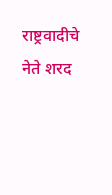राष्ट्रवादीचे नेते शरद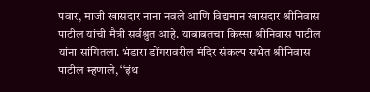पवार, माजी खासदार नाना नवले आणि विद्यमान खासदार श्रीनिवास पाटील यांची मैत्री सर्वश्रुत आहे. याबाबतचा किस्सा श्रीनिवास पाटील यांना सांगितला. भंडारा डोंगरावरील मंदिर संकल्प सभेत श्रीनिवास पाटील म्हणाले, ‘‘इंथ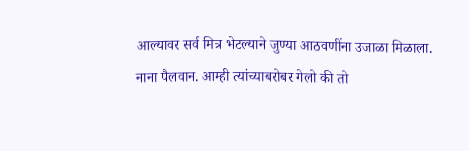आल्यावर सर्व मित्र भेटल्याने जुण्या आठवणींना उजाळा मिळाला. नाना पैलवान. आम्ही त्यांच्याबरोबर गेलो की तो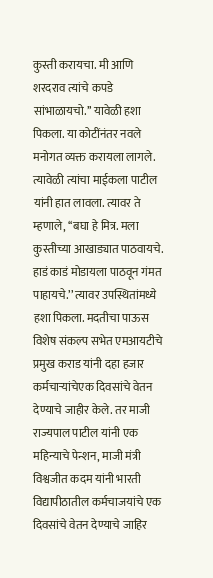कुस्ती करायचा. मी आणि शरदराव त्यांचे कपडे सांभाळायचो.’’ यावेळी हशा पिकला. या कोटींनंतर नवले मनोगत व्यक्त करायला लागले. त्यावेळी त्यांचा माईकला पाटील यांनी हात लावला. त्यावर ते म्हणाले, ‘‘बघा हे मित्र. मला कुस्तीच्या आखाड्यात पाठवायचे. हाडं काडं मोडायला पाठवून गंमत पाहायचे.’’ त्यावर उपस्थितांमध्ये हशा पिकला. मदतीचा पाऊस विशेष संकल्प सभेत एमआयटीचे प्रमुख कराड यांनी दहा हजार कर्मचार्‍यांचेएक दिवसांचे वेतन देण्याचे जाहीर केले. तर माजी राज्यपाल पाटील यांनी एक महिन्याचे पेन्शन, माजी मंत्री विश्वजीत कदम यांनी भारती विद्यापीठातील कर्मचाजयांचे एक दिवसांचे वेतन देण्याचे जाहिर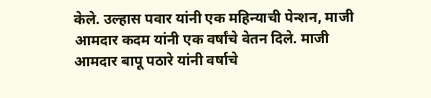केले. उल्हास पवार यांनी एक महिन्याची पेन्शन, माजी आमदार कदम यांनी एक वर्षांचे वेतन दिले. माजी आमदार बापू पठारे यांनी वर्षाचे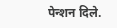पेन्शन दिले.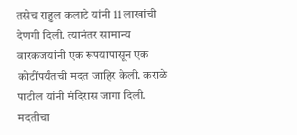तसेच राहुल कलाटे यांनी 11 लाखांची देणगी दिली. त्यानंतर सामान्य वारकजयांनी एक रूपयापासून एक कोटींपर्यंतची मदत जाहिर केली. कराळे पाटील यांनी मंदिरास जागा दिली. मदतीचा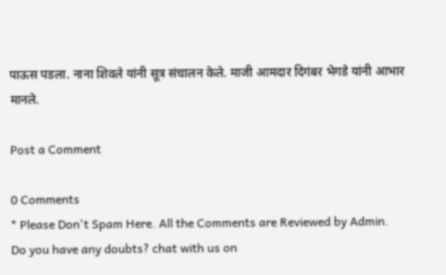पाऊस पडला. नाना शिवले यांनी सूत्र संचालन केले. माजी आमदार दिगंबर भेगडे यांनी आभार मानले.

Post a Comment

0 Comments
* Please Don't Spam Here. All the Comments are Reviewed by Admin.
Do you have any doubts? chat with us on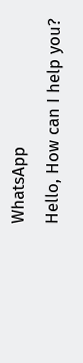WhatsApp
Hello, How can I help you?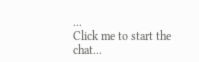...
Click me to start the chat...